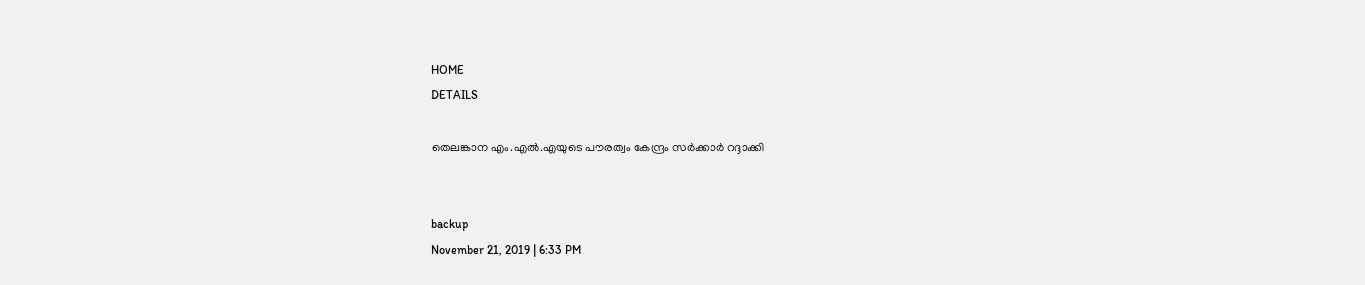HOME
DETAILS

തെലങ്കാന എം.എല്‍.എയുടെ പൗരത്വം കേന്ദ്രം സര്‍ക്കാര്‍ റദ്ദാക്കി


backup
November 21, 2019 | 6:33 PM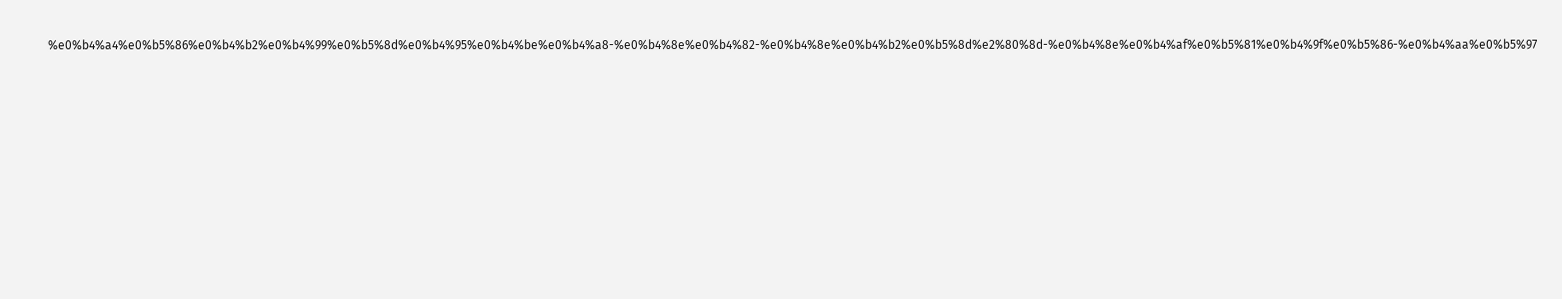%e0%b4%a4%e0%b5%86%e0%b4%b2%e0%b4%99%e0%b5%8d%e0%b4%95%e0%b4%be%e0%b4%a8-%e0%b4%8e%e0%b4%82-%e0%b4%8e%e0%b4%b2%e0%b5%8d%e2%80%8d-%e0%b4%8e%e0%b4%af%e0%b5%81%e0%b4%9f%e0%b5%86-%e0%b4%aa%e0%b5%97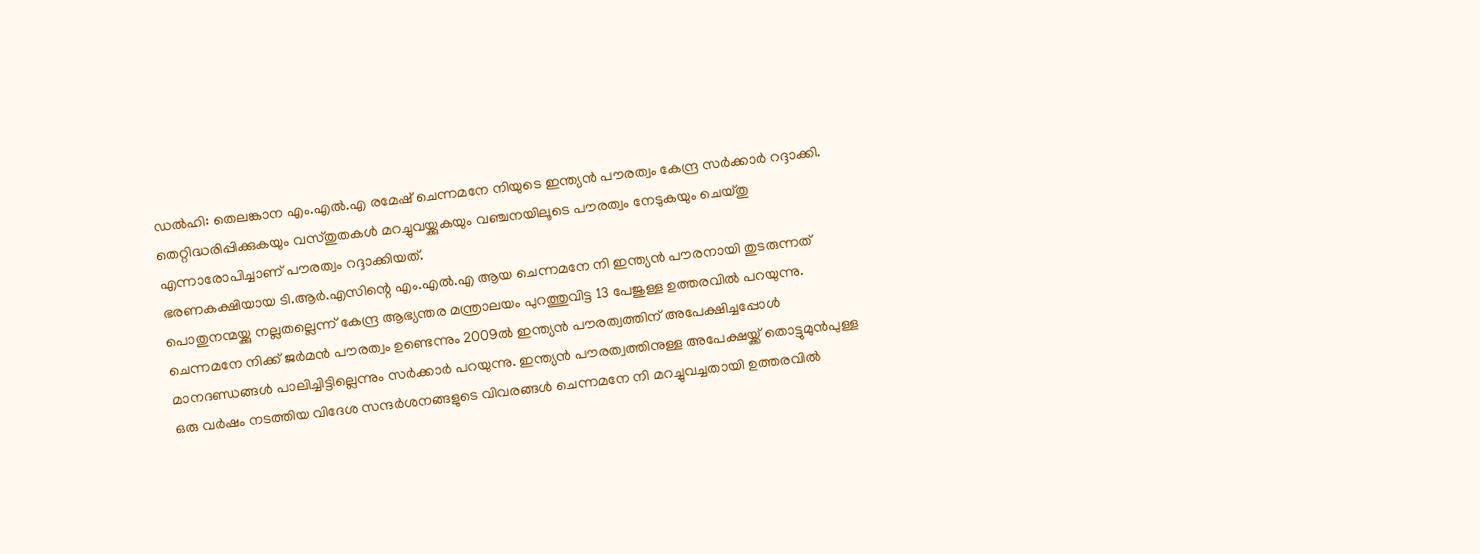ഡല്‍ഹി: തെലങ്കാന എം.എല്‍.എ രമേഷ് ചെന്നമനേ നിയുടെ ഇന്ത്യന്‍ പൗരത്വം കേന്ദ്ര സര്‍ക്കാര്‍ റദ്ദാക്കി. തെറ്റിദ്ധരിപ്പിക്കുകയും വസ്തുതകള്‍ മറച്ചുവയ്ക്കുകയും വഞ്ചനയിലൂടെ പൗരത്വം നേടുകയും ചെയ്തു എന്നാരോപിച്ചാണ് പൗരത്വം റദ്ദാക്കിയത്.
ഭരണകക്ഷിയായ ടി.ആര്‍.എസിന്റെ എം.എല്‍.എ ആയ ചെന്നമനേ നി ഇന്ത്യന്‍ പൗരനായി തുടരുന്നത് പൊതുനന്മയ്ക്കു നല്ലതല്ലെന്ന് കേന്ദ്ര ആഭ്യന്തര മന്ത്രാലയം പുറത്തുവിട്ട 13 പേജുള്ള ഉത്തരവില്‍ പറയുന്നു.
ചെന്നമനേ നിക്ക് ജര്‍മന്‍ പൗരത്വം ഉണ്ടെന്നും 2009ല്‍ ഇന്ത്യന്‍ പൗരത്വത്തിന് അപേക്ഷിച്ചപ്പോള്‍ മാനദണ്ഡങ്ങള്‍ പാലിച്ചിട്ടില്ലെന്നും സര്‍ക്കാര്‍ പറയുന്നു. ഇന്ത്യന്‍ പൗരത്വത്തിനുള്ള അപേക്ഷയ്ക്ക് തൊട്ടുമുന്‍പുള്ള ഒരു വര്‍ഷം നടത്തിയ വിദേശ സന്ദര്‍ശനങ്ങളുടെ വിവരങ്ങള്‍ ചെന്നമനേ നി മറച്ചുവച്ചതായി ഉത്തരവില്‍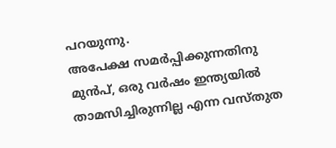പറയുന്നു.
അപേക്ഷ സമര്‍പ്പിക്കുന്നതിനു മുന്‍പ്, ഒരു വര്‍ഷം ഇന്ത്യയില്‍ താമസിച്ചിരുന്നില്ല എന്ന വസ്തുത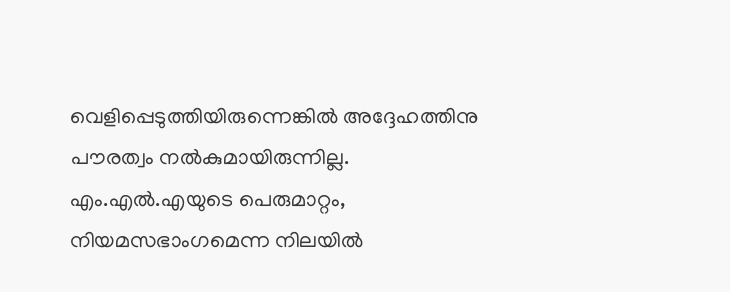വെളിപ്പെടുത്തിയിരുന്നെങ്കില്‍ അദ്ദേഹത്തിനു പൗരത്വം നല്‍കുമായിരുന്നില്ല. എം.എല്‍.എയുടെ പെരുമാറ്റം, നിയമസഭാംഗമെന്ന നിലയില്‍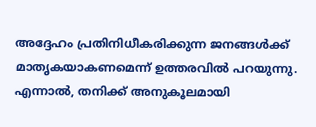അദ്ദേഹം പ്രതിനിധീകരിക്കുന്ന ജനങ്ങള്‍ക്ക് മാതൃകയാകണമെന്ന് ഉത്തരവില്‍ പറയുന്നു.
എന്നാല്‍, തനിക്ക് അനുകൂലമായി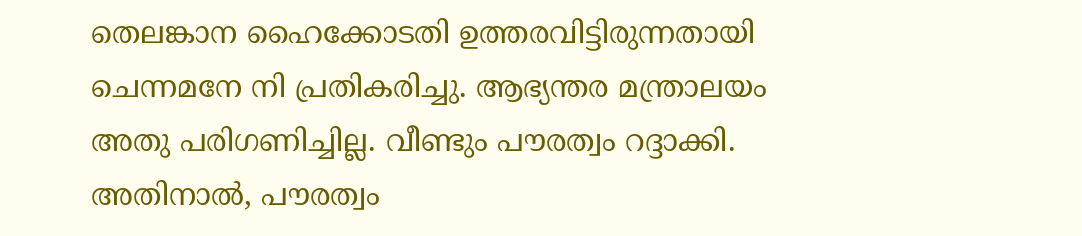തെലങ്കാന ഹൈക്കോടതി ഉത്തരവിട്ടിരുന്നതായി ചെന്നമനേ നി പ്രതികരിച്ചു. ആഭ്യന്തര മന്ത്രാലയം അതു പരിഗണിച്ചില്ല. വീണ്ടും പൗരത്വം റദ്ദാക്കി.
അതിനാല്‍, പൗരത്വം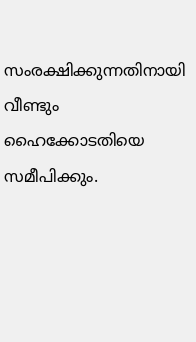സംരക്ഷിക്കുന്നതിനായി വീണ്ടും ഹൈക്കോടതിയെ സമീപിക്കും.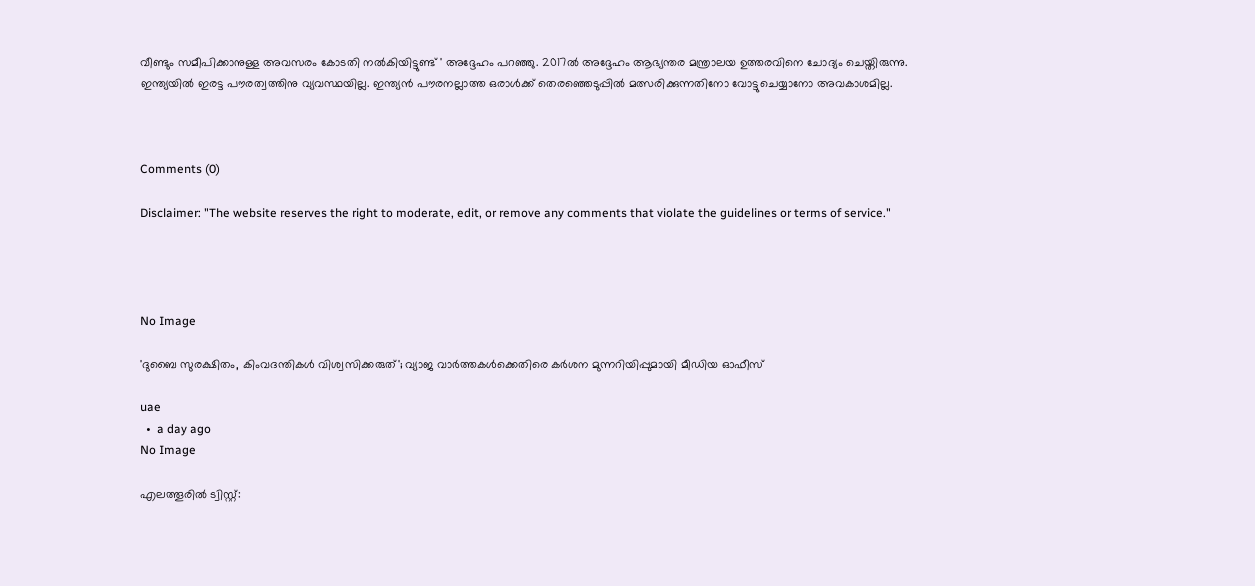വീണ്ടും സമീപിക്കാനുള്ള അവസരം കോടതി നല്‍കിയിട്ടുണ്ട് ' അദ്ദേഹം പറഞ്ഞു. 2017ല്‍ അദ്ദേഹം ആഭ്യന്തര മന്ത്രാലയ ഉത്തരവിനെ ചോദ്യം ചെയ്തിരുന്നു.
ഇന്ത്യയില്‍ ഇരട്ട പൗരത്വത്തിനു വ്യവസ്ഥയില്ല. ഇന്ത്യന്‍ പൗരനല്ലാത്ത ഒരാള്‍ക്ക് തെരഞ്ഞെടുപ്പില്‍ മത്സരിക്കുന്നതിനോ വോട്ടുചെയ്യാനോ അവകാശമില്ല.



Comments (0)

Disclaimer: "The website reserves the right to moderate, edit, or remove any comments that violate the guidelines or terms of service."




No Image

'ദുബൈ സുരക്ഷിതം, കിംവദന്തികൾ വിശ്വസിക്കരുത്'; വ്യാജ വാർത്തകൾക്കെതിരെ കർശന മുന്നറിയിപ്പുമായി മീഡിയ ഓഫീസ്

uae
  •  a day ago
No Image

എലത്തൂരിൽ ട്വിസ്റ്റ്: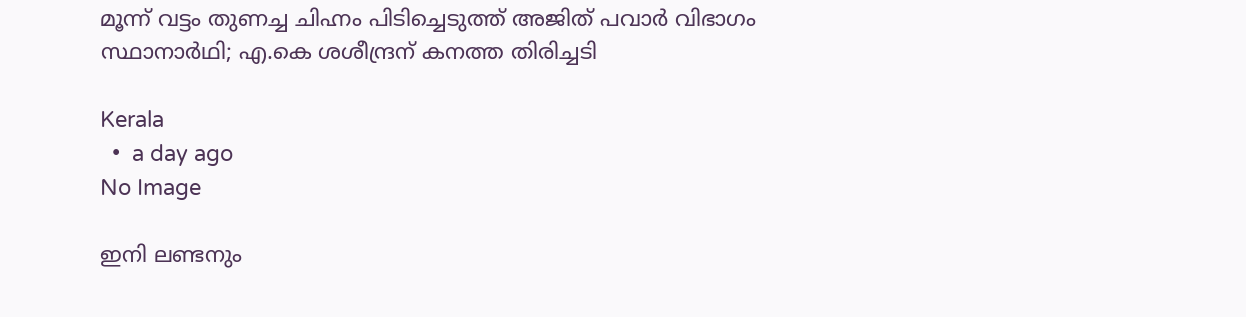മൂന്ന് വട്ടം തുണച്ച ചിഹ്നം പിടിച്ചെടുത്ത് അജിത് പവാർ വിഭാഗം സ്ഥാനാർഥി; എ.കെ ശശീന്ദ്രന് കനത്ത തിരിച്ചടി

Kerala
  •  a day ago
No Image

ഇനി ലണ്ടനും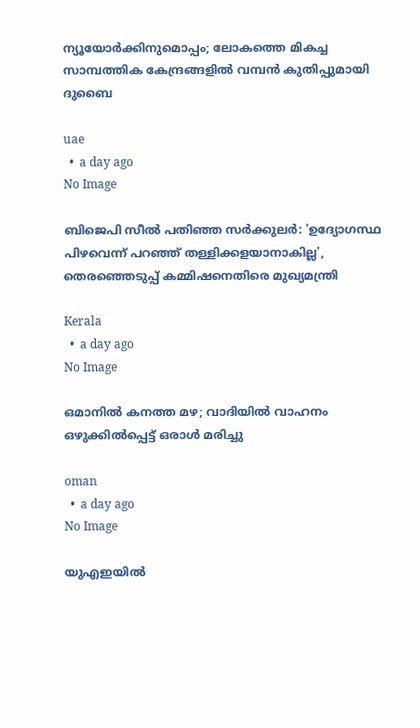ന്യൂയോർക്കിനുമൊപ്പം; ലോകത്തെ മികച്ച സാമ്പത്തിക കേന്ദ്രങ്ങളിൽ വമ്പൻ കുതിപ്പുമായി ദുബൈ

uae
  •  a day ago
No Image

ബിജെപി സീൽ പതിഞ്ഞ സർക്കുലർ: 'ഉദ്യോഗസ്ഥ പിഴവെന്ന് പറഞ്ഞ് തള്ളിക്കളയാനാകില്ല', തെരഞ്ഞെടുപ്പ് കമ്മിഷനെതിരെ മുഖ്യമന്ത്രി

Kerala
  •  a day ago
No Image

ഒമാനിൽ കനത്ത മഴ; വാദിയിൽ വാഹനം ഒഴുക്കിൽപ്പെട്ട് ഒരാൾ മരിച്ചു

oman
  •  a day ago
No Image

യുഎഇയിൽ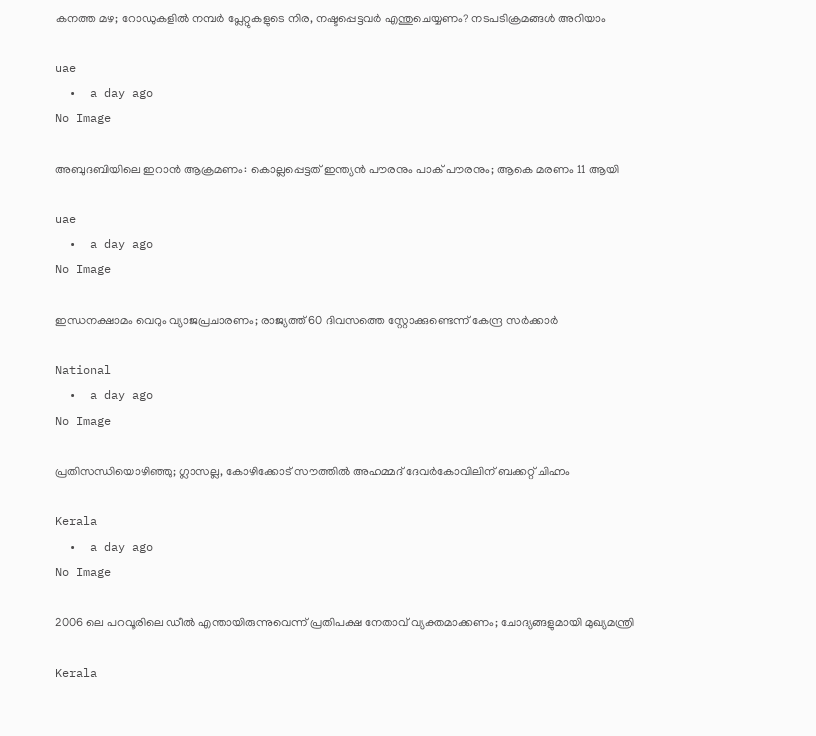കനത്ത മഴ; റോഡുകളിൽ നമ്പർ പ്ലേറ്റുകളുടെ നിര, നഷ്ടപ്പെട്ടവർ എന്തുചെയ്യണം? നടപടിക്രമങ്ങൾ അറിയാം

uae
  •  a day ago
No Image

അബുദബിയിലെ ഇറാൻ ആക്രമണം: കൊല്ലപ്പെട്ടത് ഇന്ത്യൻ പൗരനും പാക് പൗരനും; ആകെ മരണം 11 ആയി

uae
  •  a day ago
No Image

ഇന്ധനക്ഷാമം വെറും വ്യാജപ്രചാരണം; രാജ്യത്ത് 60 ദിവസത്തെ സ്റ്റോക്കുണ്ടെന്ന് കേന്ദ്ര സർക്കാർ

National
  •  a day ago
No Image

പ്രതിസന്ധിയൊഴിഞ്ഞു; ഗ്ലാസല്ല, കോഴിക്കോട് സൗത്തില്‍ അഹമ്മദ് ദേവര്‍കോവിലിന് ബക്കറ്റ് ചിഹ്നം

Kerala
  •  a day ago
No Image

2006 ലെ പറവൂരിലെ ഡീല്‍ എന്തായിരുന്നുവെന്ന് പ്രതിപക്ഷ നേതാവ് വ്യക്തമാക്കണം; ചോദ്യങ്ങളുമായി മുഖ്യമന്ത്രി

Kerala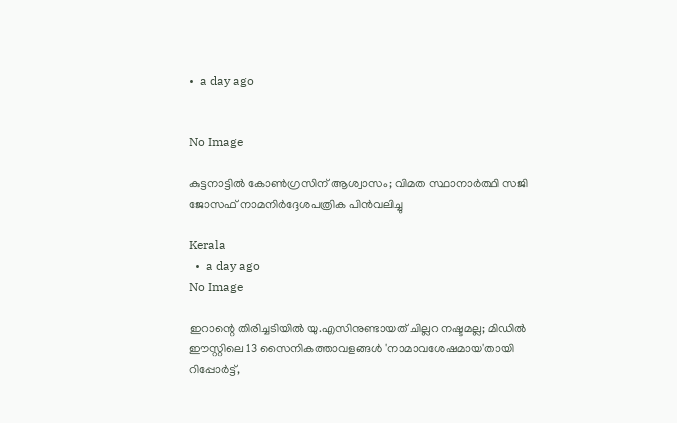•  a day ago


No Image

കുട്ടനാട്ടില്‍ കോണ്‍ഗ്രസിന് ആശ്വാസം; വിമത സ്ഥാനാര്‍ത്ഥി സജി ജോസഫ് നാമനിര്‍ദ്ദേശപത്രിക പിന്‍വലിച്ചു

Kerala
  •  a day ago
No Image

ഇറാന്റെ തിരിച്ചടിയില്‍ യു.എസിനുണ്ടായത് ചില്ലറ നഷ്ടമല്ല; മിഡില്‍ ഈസ്റ്റിലെ 13 സൈനികത്താവളങ്ങള്‍ 'നാമാവശേഷമായ'തായി റിപ്പോര്‍ട്ട്,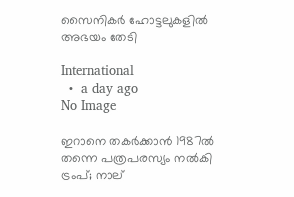സൈനികര്‍ ഹോട്ടലുകളില്‍ അഭയം തേടി

International
  •  a day ago
No Image

ഇറാനെ തകർക്കാൻ 1987ൽ തന്നെ പത്രപരസ്യം നൽകി ട്രംപ്; നാല്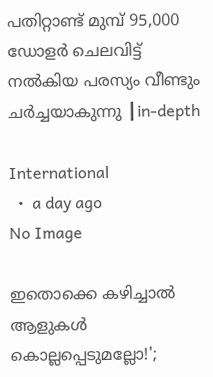പതിറ്റാണ്ട് മുമ്പ് 95,000 ഡോളർ ചെലവിട്ട് നൽകിയ പരസ്യം വീണ്ടും ചർച്ചയാകുന്നു ┃in-depth

International
  •  a day ago
No Image

ഇതൊക്കെ കഴിച്ചാല്‍ ആളുകള്‍ കൊല്ലപ്പെടുമല്ലോ!';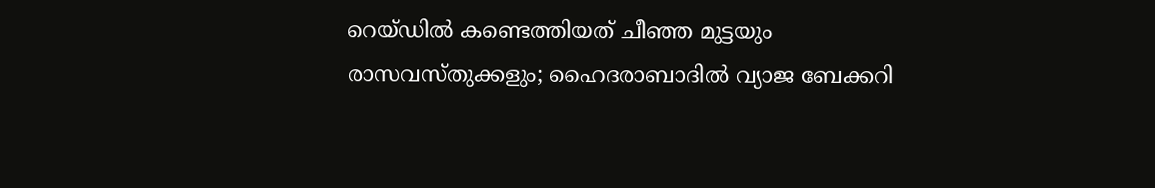റെയ്ഡില്‍ കണ്ടെത്തിയത് ചീഞ്ഞ മുട്ടയും രാസവസ്തുക്കളും; ഹൈദരാബാദില്‍ വ്യാജ ബേക്കറി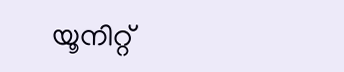യൂനിറ്റ്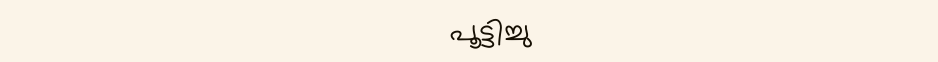പൂട്ടിച്ചു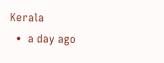Kerala
  •  a day ago